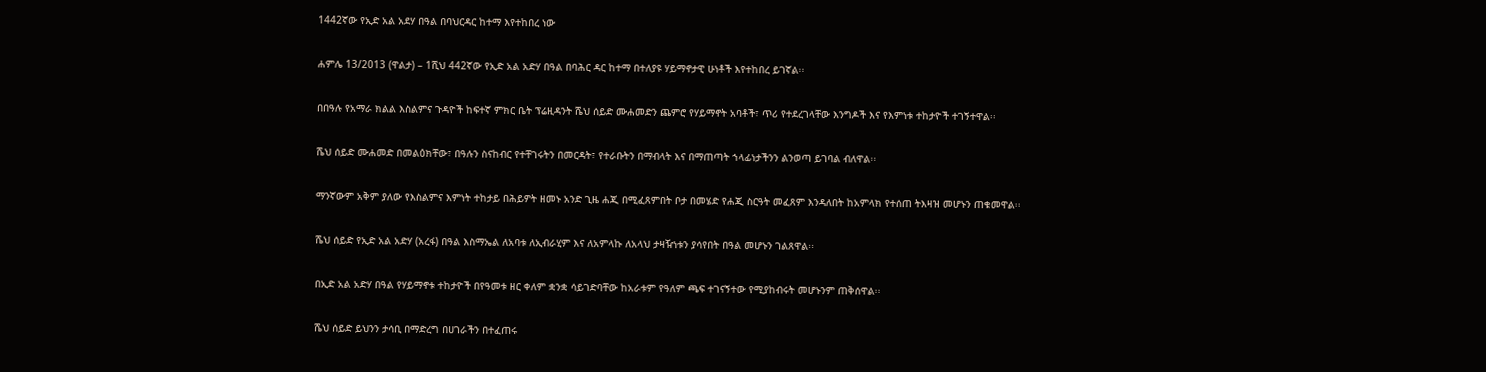1442ኛው የኢድ አል አደሃ በዓል በባህርዳር ከተማ እየተከበረ ነው

ሐምሌ 13/2013 (ዋልታ) – 1ሺህ 442ኛው የኢድ አል አድሃ በዓል በባሕር ዳር ከተማ በተለያዩ ሃይማኖታዊ ሁነቶች እየተከበረ ይገኛል፡፡

በበዓሉ የአማራ ክልል እስልምና ጉዳዮች ከፍተኛ ምክር ቤት ፕሬዚዳንት ሼህ ሰይድ ሙሐመድን ጨምሮ የሃይማኖት አባቶች፣ ጥሪ የተደረገላቸው እንግዶች እና የእምነቱ ተከታዮች ተገኝተዋል፡፡

ሼህ ሰይድ ሙሐመድ በመልዕክቸው፣ በዓሉን ስናከብር የተቸገሩትን በመርዳት፣ የተራቡትን በማብላት እና በማጠጣት ኀላፊነታችንን ልንወጣ ይገባል ብለዋል፡፡

ማንኛውም አቅም ያለው የእስልምና እምነት ተከታይ በሕይዎት ዘመኑ አንድ ጊዜ ሐጂ በሚፈጸምበት ቦታ በመሄድ የሐጂ ስርዓት መፈጸም እንዳለበት ከአምላክ የተሰጠ ትእዛዝ መሆኑን ጠቁመዋል፡፡

ሼህ ሰይድ የኢድ አል አድሃ (አረፋ) በዓል እስማኤል ለአባቱ ለኢብራሂም እና ለአምላኩ ለአላህ ታዛዥነቱን ያሳየበት በዓል መሆኑን ገልጸዋል፡፡

በኢድ አል አድሃ በዓል የሃይማኖቱ ተከታዮች በየዓመቱ ዘር ቀለም ቋንቋ ሳይገድባቸው ከአራቱም የዓለም ጫፍ ተገናኝተው የሚያከብሩት መሆኑንም ጠቅሰዋል፡፡

ሼህ ሰይድ ይህንን ታሳቢ በማድረግ በሀገራችን በተፈጠሩ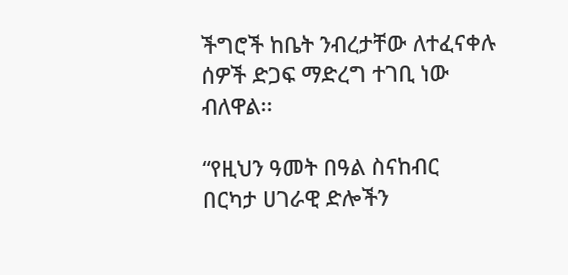ችግሮች ከቤት ንብረታቸው ለተፈናቀሉ ሰዎች ድጋፍ ማድረግ ተገቢ ነው ብለዋል፡፡

“የዚህን ዓመት በዓል ስናከብር በርካታ ሀገራዊ ድሎችን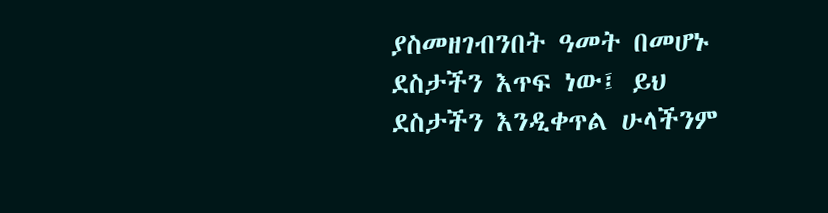ያስመዘገብንበት ዓመት በመሆኑ ደስታችን እጥፍ ነው፤ ይህ ደስታችን እንዲቀጥል ሁላችንም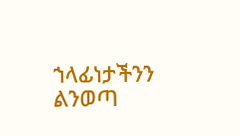ኀላፊነታችንን ልንወጣ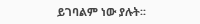ይገባልም ነው ያሉት፡፡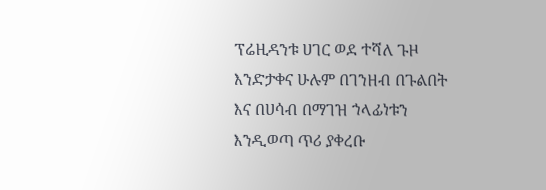ፕሬዚዳንቱ ሀገር ወደ ተሻለ ጉዞ እንድታቀና ሁሉም በገንዘብ በጉልበት እና በሀሳብ በማገዝ ኀላፊነቱን እንዲወጣ ጥሪ ያቀረቡ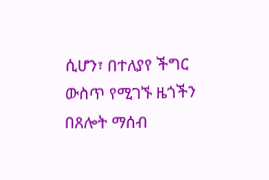ሲሆን፣ በተለያየ ችግር ውስጥ የሚገኙ ዜጎችን በጸሎት ማሰብ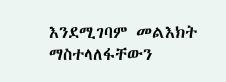እንደሚገባም መልእክት ማስተላለፋቸውን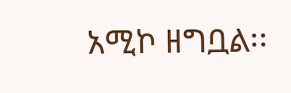አሚኮ ዘግቧል፡፡